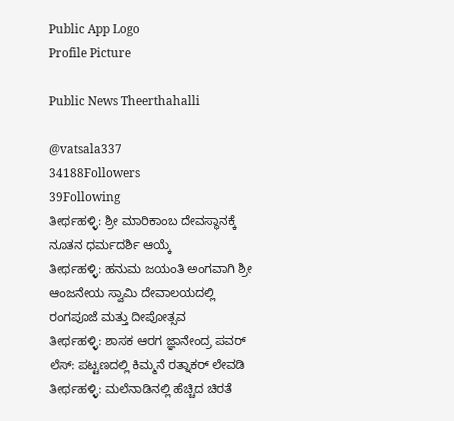Public App Logo
Profile Picture

Public News Theerthahalli

@vatsala337
34188Followers
39Following
ತೀರ್ಥಹಳ್ಳಿ: ಶ್ರೀ ಮಾರಿಕಾಂಬ ದೇವಸ್ಥಾನಕ್ಕೆ ನೂತನ ಧರ್ಮದರ್ಶಿ ಆಯ್ಕೆ
ತೀರ್ಥಹಳ್ಳಿ: ಹನುಮ ಜಯಂತಿ ಅಂಗವಾಗಿ ಶ್ರೀ ಆಂಜನೇಯ ಸ್ವಾಮಿ ದೇವಾಲಯದಲ್ಲಿ ರಂಗಪೂಜೆ ಮತ್ತು ದೀಪೋತ್ಸವ
ತೀರ್ಥಹಳ್ಳಿ: ಶಾಸಕ ಆರಗ ಜ್ಞಾನೇಂದ್ರ ಪವರ್ ಲೆಸ್: ಪಟ್ಟಣದಲ್ಲಿ ಕಿಮ್ಮನೆ ರತ್ನಾಕರ್‌ ಲೇವಡಿ
ತೀರ್ಥಹಳ್ಳಿ: ಮಲೆನಾಡಿನಲ್ಲಿ ಹೆಚ್ಚಿದ ಚಿರತೆ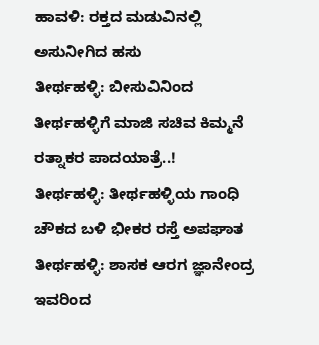ಹಾವಳಿ: ರಕ್ತದ ಮಡುವಿನಲ್ಲಿ ಅಸುನೀಗಿದ ಹಸು
ತೀರ್ಥಹಳ್ಳಿ: ಬೀಸುವಿನಿಂದ ತೀರ್ಥಹಳ್ಳಿಗೆ ಮಾಜಿ ಸಚಿವ ಕಿಮ್ಮನೆ ರತ್ನಾಕರ ಪಾದಯಾತ್ರೆ..!
ತೀರ್ಥಹಳ್ಳಿ: ತೀರ್ಥಹಳ್ಳಿಯ ಗಾಂಧಿ ಚೌಕದ ಬಳಿ ಭೀಕರ ರಸ್ತೆ ಅಪಘಾತ
ತೀರ್ಥಹಳ್ಳಿ: ಶಾಸಕ ಆರಗ ಜ್ಞಾನೇಂದ್ರ ಇವರಿಂದ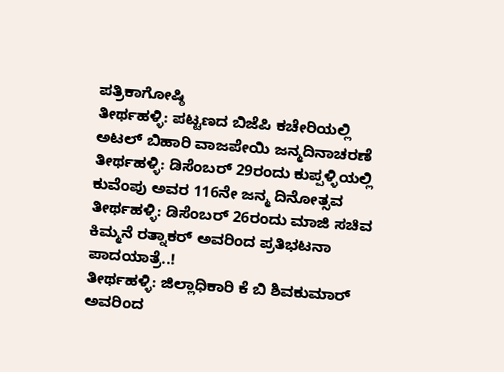ಪತ್ರಿಕಾಗೋಷ್ಠಿ
ತೀರ್ಥಹಳ್ಳಿ: ಪಟ್ಟಣದ ಬಿಜೆಪಿ ಕಚೇರಿಯಲ್ಲಿ ಅಟಲ್ ಬಿಹಾರಿ ವಾಜಪೇಯಿ ಜನ್ಮದಿನಾಚರಣೆ
ತೀರ್ಥಹಳ್ಳಿ: ಡಿಸೆಂಬರ್ 29ರಂದು ಕುಪ್ಪಳ್ಳಿಯಲ್ಲಿ ಕುವೆಂಪು ಅವರ 116ನೇ ಜನ್ಮ ದಿನೋತ್ಸವ
ತೀರ್ಥಹಳ್ಳಿ: ಡಿಸೆಂಬರ್ 26ರಂದು ಮಾಜಿ ಸಚಿವ ಕಿಮ್ಮನೆ ರತ್ನಾಕರ್ ಅವರಿಂದ ಪ್ರತಿಭಟನಾ ಪಾದಯಾತ್ರೆ..!
ತೀರ್ಥಹಳ್ಳಿ: ಜಿಲ್ಲಾಧಿಕಾರಿ ಕೆ ಬಿ ಶಿವಕುಮಾರ್ ಅವರಿಂದ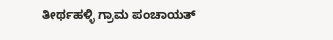ತೀರ್ಥಹಳ್ಳಿ ಗ್ರಾಮ ಪಂಚಾಯತ್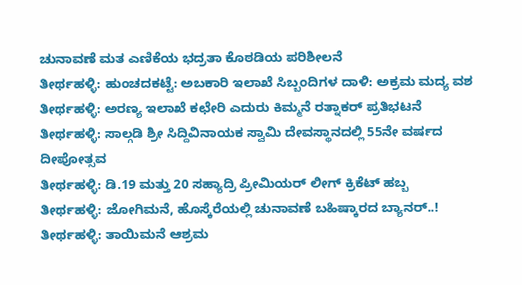ಚುನಾವಣೆ ಮತ ಎಣಿಕೆಯ ಭದ್ರತಾ ಕೊಠಡಿಯ ಪರಿಶೀಲನೆ
ತೀರ್ಥಹಳ್ಳಿ: ಹುಂಚದಕಟ್ಟೆ: ಅಬಕಾರಿ ಇಲಾಖೆ ಸಿಬ್ಬಂದಿಗಳ ದಾಳಿ: ಅಕ್ರಮ ಮದ್ಯ ವಶ
ತೀರ್ಥಹಳ್ಳಿ: ಅರಣ್ಯ ಇಲಾಖೆ ಕಛೇರಿ ಎದುರು ಕಿಮ್ಮನೆ ರತ್ನಾಕರ್ ಪ್ರತಿಭಟನೆ
ತೀರ್ಥಹಳ್ಳಿ: ಸಾಲ್ಗಡಿ ಶ್ರೀ ಸಿದ್ದಿವಿನಾಯಕ ಸ್ವಾಮಿ ದೇವಸ್ಥಾನದಲ್ಲಿ 55ನೇ ವರ್ಷದ ದೀಪೋತ್ಸವ
ತೀರ್ಥಹಳ್ಳಿ: ಡಿ.19 ಮತ್ತು 20 ಸಹ್ಯಾದ್ರಿ ಪ್ರೀಮಿಯರ್ ಲೀಗ್ ಕ್ರಿಕೆಟ್ ಹಬ್ಬ
ತೀರ್ಥಹಳ್ಳಿ: ಜೋಗಿಮನೆ, ಹೊಸ್ಕೆರೆಯಲ್ಲಿ ಚುನಾವಣೆ ಬಹಿಷ್ಕಾರದ ಬ್ಯಾನರ್..!
ತೀರ್ಥಹಳ್ಳಿ: ತಾಯಿಮನೆ ಆಶ್ರಮ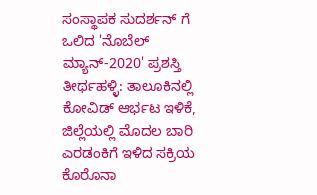ಸಂಸ್ಥಾಪಕ ಸುದರ್ಶನ್ ಗೆ ಒಲಿದ 'ನೊಬೆಲ್ ಮ್ಯಾನ್-2020' ಪ್ರಶಸ್ತಿ
ತೀರ್ಥಹಳ್ಳಿ: ತಾಲೂಕಿನಲ್ಲಿ ಕೋವಿಡ್ ಆರ್ಭಟ ಇಳಿಕೆ, ಜಿಲ್ಲೆಯಲ್ಲಿ ಮೊದಲ ಬಾರಿ ಎರಡಂಕಿಗೆ ಇಳಿದ ಸಕ್ರಿಯ ಕೊರೊನಾ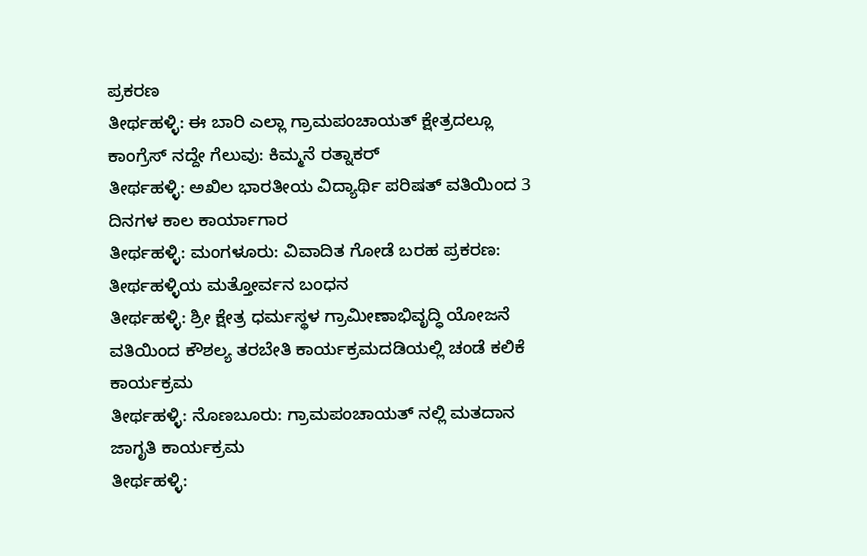ಪ್ರಕರಣ
ತೀರ್ಥಹಳ್ಳಿ: ಈ ಬಾರಿ ಎಲ್ಲಾ ಗ್ರಾಮಪಂಚಾಯತ್ ಕ್ಷೇತ್ರದಲ್ಲೂ ಕಾಂಗ್ರೆಸ್ ನದ್ದೇ ಗೆಲುವು: ಕಿಮ್ಮನೆ ರತ್ನಾಕರ್
ತೀರ್ಥಹಳ್ಳಿ: ಅಖಿಲ ಭಾರತೀಯ ವಿದ್ಯಾರ್ಥಿ ಪರಿಷತ್ ವತಿಯಿಂದ 3 ದಿನಗಳ ಕಾಲ ಕಾರ್ಯಾಗಾರ
ತೀರ್ಥಹಳ್ಳಿ: ಮಂಗಳೂರು: ವಿವಾದಿತ ಗೋಡೆ ಬರಹ ಪ್ರಕರಣ: ತೀರ್ಥಹಳ್ಳಿಯ ಮತ್ತೋರ್ವನ ಬಂಧನ
ತೀರ್ಥಹಳ್ಳಿ: ಶ್ರೀ ಕ್ಷೇತ್ರ ಧರ್ಮಸ್ಥಳ ಗ್ರಾಮೀಣಾಭಿವೃದ್ಧಿ ಯೋಜನೆ ವತಿಯಿಂದ ಕೌಶಲ್ಯ ತರಬೇತಿ ಕಾರ್ಯಕ್ರಮದಡಿಯಲ್ಲಿ ಚಂಡೆ ಕಲಿಕೆ ಕಾರ್ಯಕ್ರಮ
ತೀರ್ಥಹಳ್ಳಿ: ನೊಣಬೂರು: ಗ್ರಾಮಪಂಚಾಯತ್ ನಲ್ಲಿ ಮತದಾನ ಜಾಗೃತಿ ಕಾರ್ಯಕ್ರಮ
ತೀರ್ಥಹಳ್ಳಿ: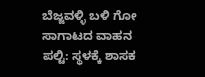ಬೆಜ್ಜವಳ್ಳಿ ಬಳಿ ಗೋ ಸಾಗಾಟದ ವಾಹನ ಪಲ್ಟಿ: ಸ್ಥಳಕ್ಕೆ ಶಾಸಕ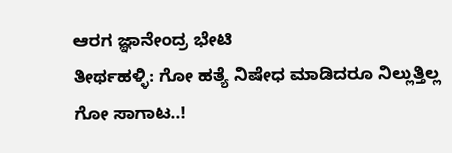ಆರಗ ಜ್ಞಾನೇಂದ್ರ ಭೇಟಿ
ತೀರ್ಥಹಳ್ಳಿ: ಗೋ ಹತ್ಯೆ ನಿಷೇಧ ಮಾಡಿದರೂ ನಿಲ್ಲುತ್ತಿಲ್ಲ ಗೋ ಸಾಗಾಟ..!